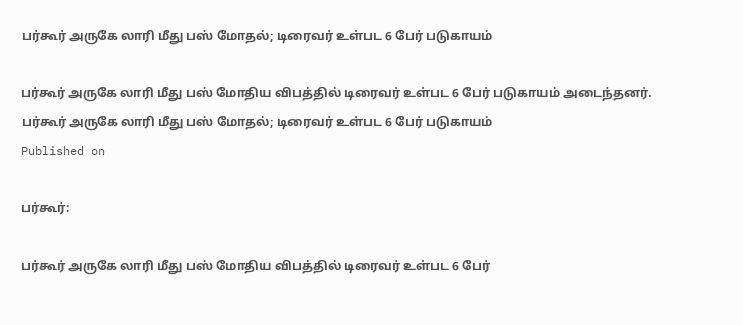பர்கூர் அருகே லாரி மீது பஸ் மோதல்; டிரைவர் உள்பட 6 பேர் படுகாயம்

பர்கூர் அருகே லாரி மீது பஸ் மோதிய விபத்தில் டிரைவர் உள்பட 6 பேர் படுகாயம் அடைந்தனர்.
பர்கூர் அருகே லாரி மீது பஸ் மோதல்; டிரைவர் உள்பட 6 பேர் படுகாயம்
Published on

பர்கூர்:

பர்கூர் அருகே லாரி மீது பஸ் மோதிய விபத்தில் டிரைவர் உள்பட 6 பேர்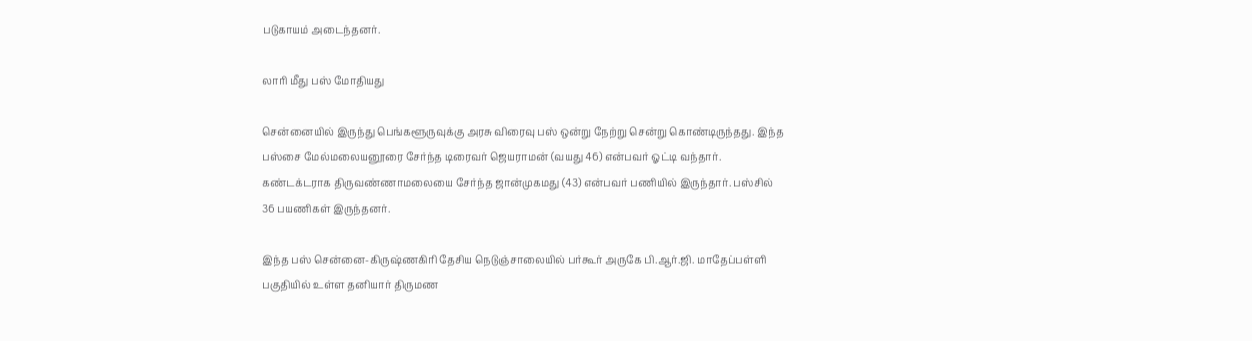படுகாயம் அடைந்தனர்.

லாரி மீது பஸ் மோதியது

சென்னையில் இருந்து பெங்களூருவுக்கு அரசு விரைவு பஸ் ஒன்று நேற்று சென்று கொண்டிருந்தது. இந்த பஸ்சை மேல்மலையனூரை சேர்ந்த டிரைவர் ஜெயராமன் (வயது 46) என்பவர் ஓட்டி வந்தார். கண்டக்டராக திருவண்ணாமலையை சேர்ந்த ஜான்முகமது (43) என்பவர் பணியில் இருந்தார். பஸ்சில் 36 பயணிகள் இருந்தனர்.

இந்த பஸ் சென்னை-கிருஷ்ணகிரி தேசிய நெடுஞ்சாலையில் பர்கூர் அருகே பி.ஆர்.ஜி. மாதேப்பள்ளி பகுதியில் உள்ள தனியார் திருமண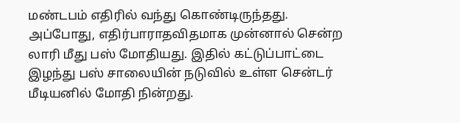மண்டபம் எதிரில் வந்து கொண்டிருந்தது. அப்போது, எதிர்பாராதவிதமாக முன்னால் சென்ற லாரி மீது பஸ் மோதியது. இதில் கட்டுப்பாட்டை இழந்து பஸ் சாலையின் நடுவில் உள்ள சென்டர் மீடியனில் மோதி நின்றது.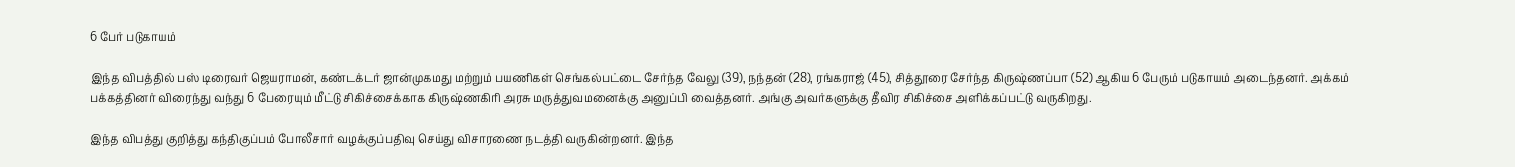6 பேர் படுகாயம்

இந்த விபத்தில் பஸ் டிரைவர் ஜெயராமன், கண்டக்டர் ஜான்முகமது மற்றும் பயணிகள் செங்கல்பட்டை சேர்ந்த வேலு (39), நந்தன் (28), ரங்கராஜ் (45), சித்தூரை சேர்ந்த கிருஷ்ணப்பா (52) ஆகிய 6 பேரும் படுகாயம் அடைந்தனர். அக்கம் பக்கத்தினர் விரைந்து வந்து 6 பேரையும் மீட்டு சிகிச்சைக்காக கிருஷ்ணகிரி அரசு மருத்துவமனைக்கு அனுப்பி வைத்தனர். அங்கு அவர்களுக்கு தீவிர சிகிச்சை அளிக்கப்பட்டு வருகிறது.

இந்த விபத்து குறித்து கந்திகுப்பம் போலீசார் வழக்குப்பதிவு செய்து விசாரணை நடத்தி வருகின்றனர். இந்த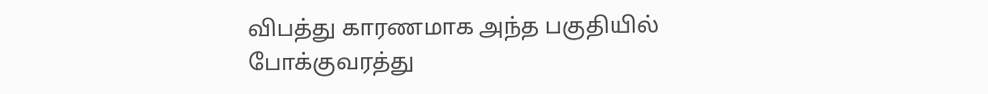விபத்து காரணமாக அந்த பகுதியில் போக்குவரத்து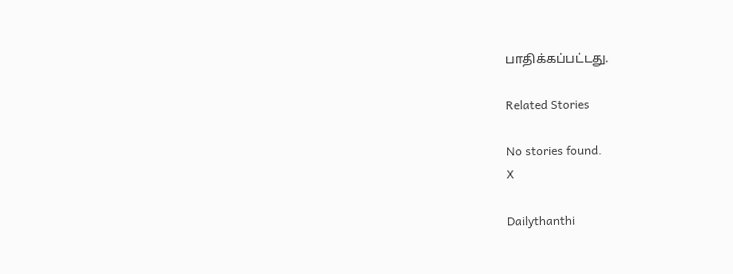பாதிக்கப்பட்டது.

Related Stories

No stories found.
X

Dailythanthi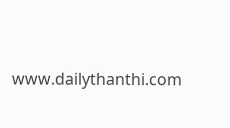www.dailythanthi.com